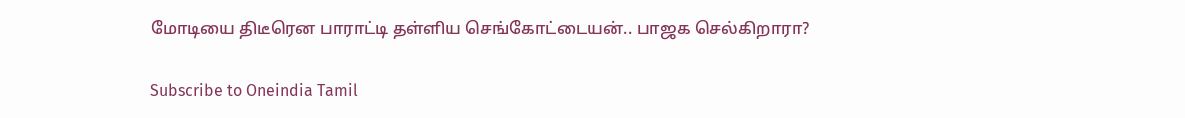மோடியை திடீரென பாராட்டி தள்ளிய செங்கோட்டையன்.. பாஜக செல்கிறாரா?

Subscribe to Oneindia Tamil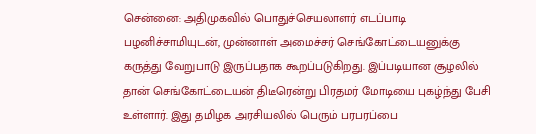சென்னை: அதிமுகவில் பொதுச்செயலாளர் எடப்பாடி பழனிச்சாமியுடன், முன்னாள் அமைச்சர் செங்கோட்டையனுக்கு கருத்து வேறுபாடு இருப்பதாக கூறப்படுகிறது. இப்படியான சூழலில் தான் செங்கோட்டையன் திடீரென்று பிரதமர் மோடியை புகழ்ந்து பேசி உள்ளார். இது தமிழக அரசியலில் பெரும் பரபரப்பை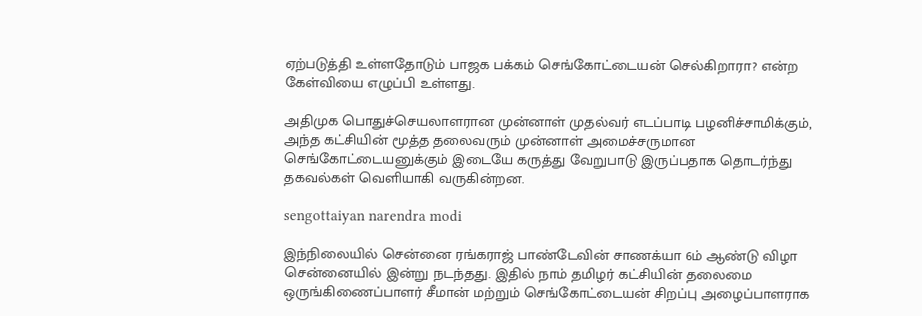ஏற்படுத்தி உள்ளதோடும் பாஜக பக்கம் செங்கோட்டையன் செல்கிறாரா? என்ற கேள்வியை எழுப்பி உள்ளது.

அதிமுக பொதுச்செயலாளரான முன்னாள் முதல்வர் எடப்பாடி பழனிச்சாமிக்கும், அந்த கட்சியின் மூத்த தலைவரும் முன்னாள் அமைச்சருமான செங்கோட்டையனுக்கும் இடையே கருத்து வேறுபாடு இருப்பதாக தொடர்ந்து தகவல்கள் வெளியாகி வருகின்றன.

sengottaiyan narendra modi

இந்நிலையில் சென்னை ரங்கராஜ் பாண்டேவின் சாணக்யா 6ம் ஆண்டு விழா சென்னையில் இன்று நடந்தது. இதில் நாம் தமிழர் கட்சியின் தலைமை ஒருங்கிணைப்பாளர் சீமான் மற்றும் செங்கோட்டையன் சிறப்பு அழைப்பாளராக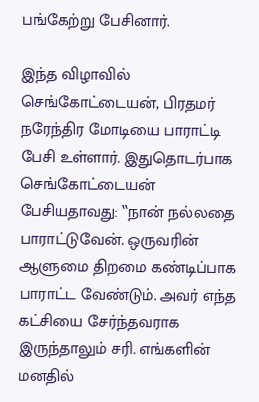பங்கேற்று பேசினார்.

இந்த விழாவில் செங்கோட்டையன், பிரதமர் நரேந்திர மோடியை பாராட்டி பேசி உள்ளார். இதுதொடர்பாக செங்கோட்டையன் பேசியதாவது: ‛‛நான் நல்லதை பாராட்டுவேன். ஒருவரின் ஆளுமை திறமை கண்டிப்பாக பாராட்ட வேண்டும். அவர் எந்த கட்சியை சேர்ந்தவராக இருந்தாலும் சரி. எங்களின் மனதில்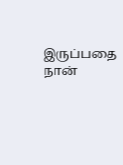இருப்பதை நான்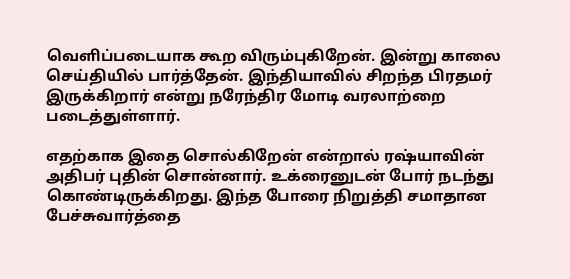வெளிப்படையாக கூற விரும்புகிறேன். இன்று காலை செய்தியில் பார்த்தேன். இந்தியாவில் சிறந்த பிரதமர் இருக்கிறார் என்று நரேந்திர மோடி வரலாற்றை படைத்துள்ளார்.

எதற்காக இதை சொல்கிறேன் என்றால் ரஷ்யாவின் அதிபர் புதின் சொன்னார். உக்ரைனுடன் போர் நடந்து கொண்டிருக்கிறது. இந்த போரை நிறுத்தி சமாதான பேச்சுவார்த்தை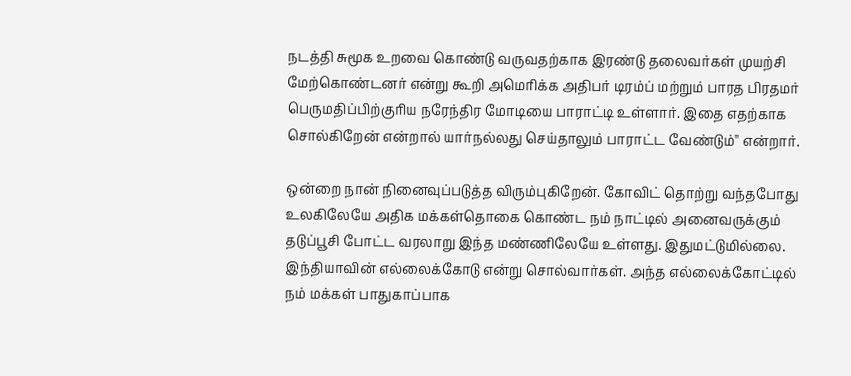நடத்தி சுமூக உறவை கொண்டு வருவதற்காக இரண்டு தலைவர்கள் முயற்சி மேற்கொண்டனர் என்று கூறி அமெரிக்க அதிபர் டிரம்ப் மற்றும் பாரத பிரதமர் பெருமதிப்பிற்குரிய நரேந்திர மோடியை பாராட்டி உள்ளார். இதை எதற்காக சொல்கிறேன் என்றால் யார்நல்லது செய்தாலும் பாராட்ட வேண்டும்'' என்றார்.

ஒன்றை நான் நினைவுப்படுத்த விரும்புகிறேன். கோவிட் தொற்று வந்தபோது உலகிலேயே அதிக மக்கள்தொகை கொண்ட நம் நாட்டில் அனைவருக்கும் தடுப்பூசி போட்ட வரலாறு இந்த மண்ணிலேயே உள்ளது. இதுமட்டுமில்லை. இந்தியாவின் எல்லைக்கோடு என்று சொல்வார்கள். அந்த எல்லைக்கோட்டில் நம் மக்கள் பாதுகாப்பாக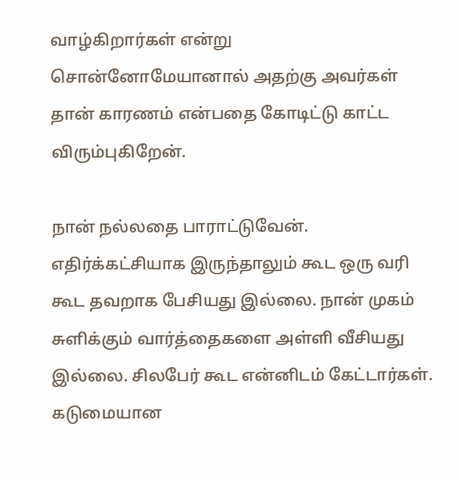வாழ்கிறார்கள் என்று சொன்னோமேயானால் அதற்கு அவர்கள் தான் காரணம் என்பதை கோடிட்டு காட்ட விரும்புகிறேன்.

நான் நல்லதை பாராட்டுவேன். எதிர்க்கட்சியாக இருந்தாலும் கூட ஒரு வரி கூட தவறாக பேசியது இல்லை. நான் முகம் சுளிக்கும் வார்த்தைகளை அள்ளி வீசியது இல்லை. சிலபேர் கூட என்னிடம் கேட்டார்கள். கடுமையான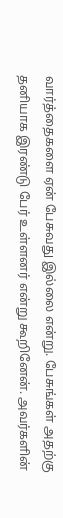வார்த்தைகளை ஏன் பேசுவது இல்லை என்று. பேசுங்கள் அதற்கு தனியாக இரண்டு பேர் உள்ளனர் என்று கூறினேன். அவர்களின்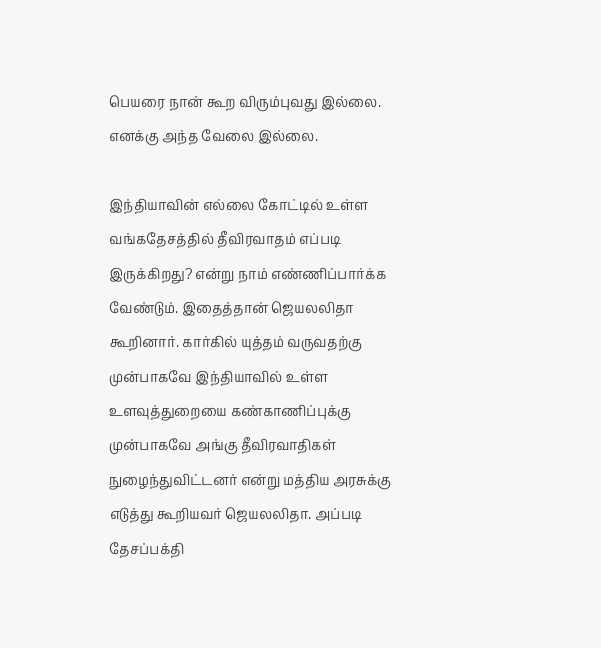பெயரை நான் கூற விரும்புவது இல்லை. எனக்கு அந்த வேலை இல்லை.

இந்தியாவின் எல்லை கோட்டில் உள்ள வங்கதேசத்தில் தீவிரவாதம் எப்படி இருக்கிறது? என்று நாம் எண்ணிப்பார்க்க வேண்டும். இதைத்தான் ஜெயலலிதா கூறினார். கார்கில் யுத்தம் வருவதற்கு முன்பாகவே இந்தியாவில் உள்ள உளவுத்துறையை கண்காணிப்புக்கு முன்பாகவே அங்கு தீவிரவாதிகள் நுழைந்துவிட்டனர் என்று மத்திய அரசுக்கு எடுத்து கூறியவர் ஜெயலலிதா. அப்படி தேசப்பக்தி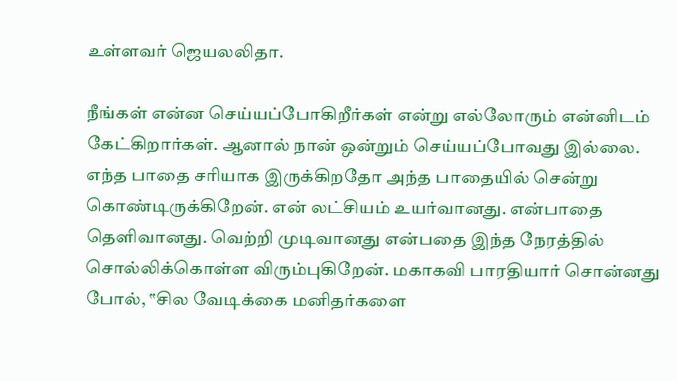உள்ளவர் ஜெயலலிதா.

நீங்கள் என்ன செய்யப்போகிறீர்கள் என்று எல்லோரும் என்னிடம் கேட்கிறார்கள். ஆனால் நான் ஒன்றும் செய்யப்போவது இல்லை. எந்த பாதை சரியாக இருக்கிறதோ அந்த பாதையில் சென்று கொண்டிருக்கிறேன். என் லட்சியம் உயர்வானது. என்பாதை தெளிவானது. வெற்றி முடிவானது என்பதை இந்த நேரத்தில் சொல்லிக்கொள்ள விரும்புகிறேன். மகாகவி பாரதியார் சொன்னது போல், ‛‛சில வேடிக்கை மனிதர்களை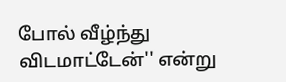போல் வீழ்ந்து விடமாட்டேன்'' என்று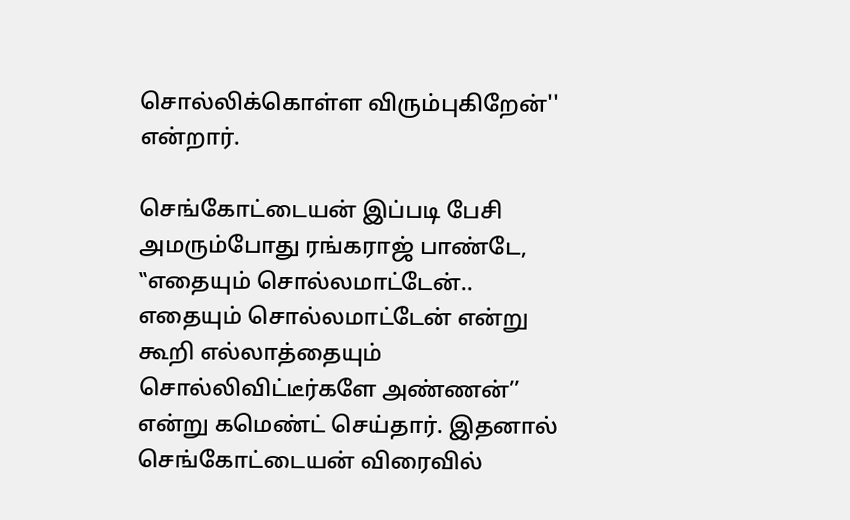சொல்லிக்கொள்ள விரும்புகிறேன்'' என்றார்.

செங்கோட்டையன் இப்படி பேசி அமரும்போது ரங்கராஜ் பாண்டே, ‛‛எதையும் சொல்லமாட்டேன்.. எதையும் சொல்லமாட்டேன் என்று கூறி எல்லாத்தையும் சொல்லிவிட்டீர்களே அண்ணன்’’ என்று கமெண்ட் செய்தார். இதனால் செங்கோட்டையன் விரைவில்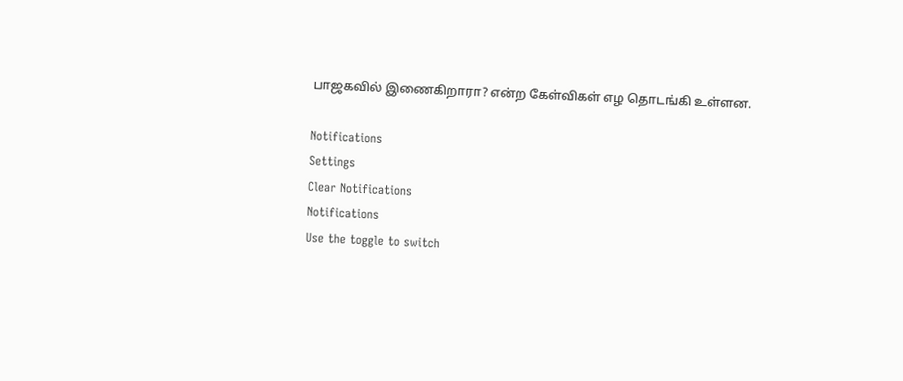பாஜகவில் இணைகிறாரா? என்ற கேள்விகள் எழ தொடங்கி உள்ளன.

Notifications
Settings
Clear Notifications
Notifications
Use the toggle to switch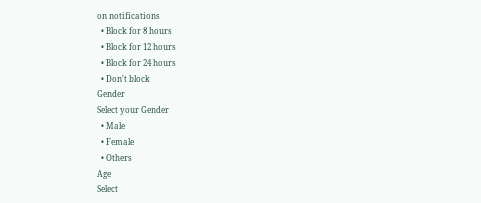on notifications
  • Block for 8 hours
  • Block for 12 hours
  • Block for 24 hours
  • Don't block
Gender
Select your Gender
  • Male
  • Female
  • Others
Age
Select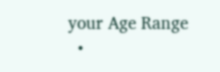your Age Range
  •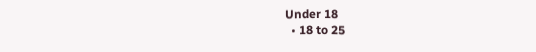Under 18
  • 18 to 25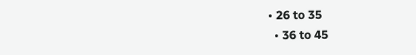• 26 to 35
  • 36 to 45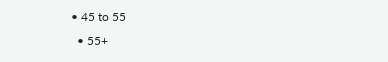• 45 to 55
  • 55+